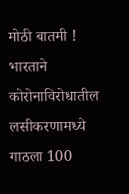मोठी बातमी ! भारताने कोरोनाविरोधातील लसीकरणामध्ये गाठला 100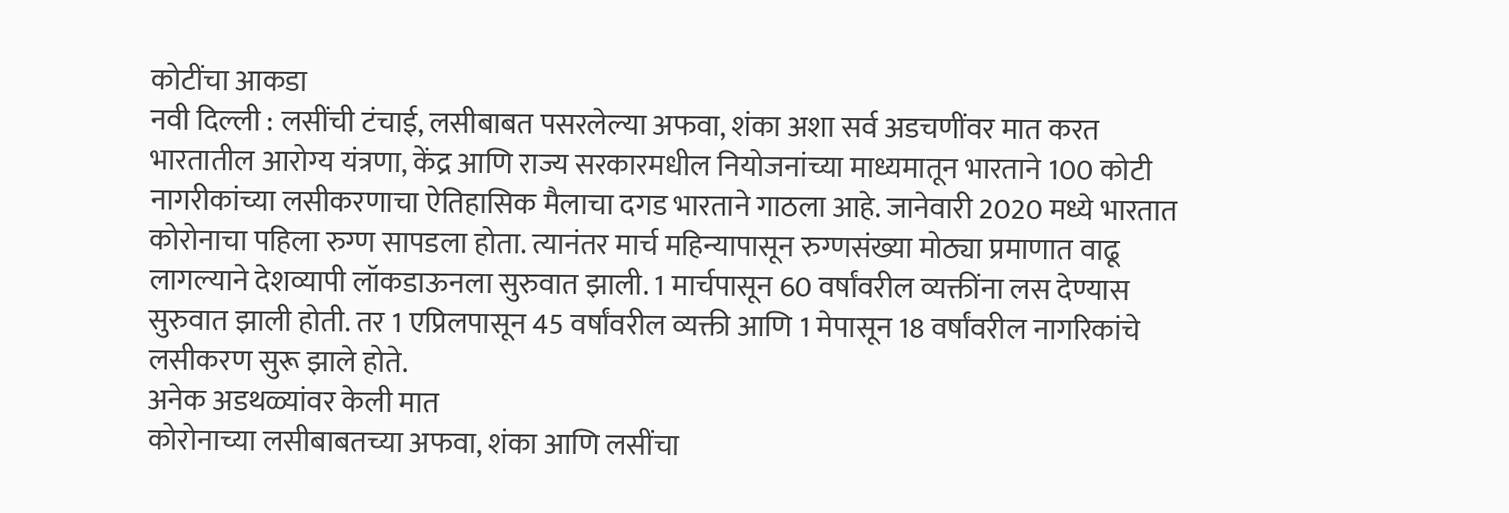कोटींचा आकडा
नवी दिल्ली : लसींची टंचाई, लसीबाबत पसरलेल्या अफवा, शंका अशा सर्व अडचणींवर मात करत भारतातील आरोग्य यंत्रणा, केंद्र आणि राज्य सरकारमधील नियोजनांच्या माध्यमातून भारताने 100 कोटी नागरीकांच्या लसीकरणाचा ऐतिहासिक मैलाचा दगड भारताने गाठला आहे. जानेवारी 2020 मध्ये भारतात कोरोनाचा पहिला रुग्ण सापडला होता. त्यानंतर मार्च महिन्यापासून रुग्णसंख्या मोठ्या प्रमाणात वाढू लागल्याने देशव्यापी लॉकडाऊनला सुरुवात झाली. 1 मार्चपासून 60 वर्षांवरील व्यक्तींना लस देण्यास सुरुवात झाली होती. तर 1 एप्रिलपासून 45 वर्षांवरील व्यक्ती आणि 1 मेपासून 18 वर्षांवरील नागरिकांचे लसीकरण सुरू झाले होते.
अनेक अडथळ्यांवर केली मात
कोरोनाच्या लसीबाबतच्या अफवा, शंका आणि लसींचा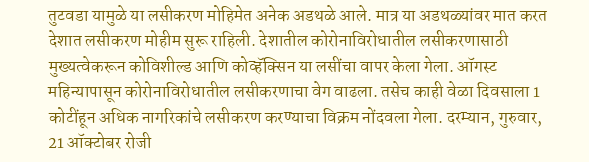तुटवडा यामुळे या लसीकरण मोहिमेत अनेक अडथळे आले. मात्र या अडथळ्यांवर मात करत देशात लसीकरण मोहीम सुरू राहिली. देशातील कोरोनाविरोधातील लसीकरणासाठी मुख्यत्वेकरून कोविशील्ड आणि कोव्हॅक्सिन या लसींचा वापर केला गेला. ऑगस्ट महिन्यापासून कोरोनाविरोधातील लसीकरणाचा वेग वाढला. तसेच काही वेळा दिवसाला 1 कोटींहून अधिक नागरिकांचे लसीकरण करण्याचा विक्रम नोंदवला गेला. दरम्यान, गुरुवार, 21 ऑक्टोबर रोजी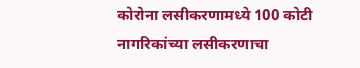कोरोना लसीकरणामध्ये 100 कोटी नागरिकांच्या लसीकरणाचा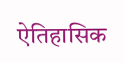ऐतिहासिक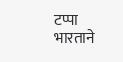टप्पा भारताने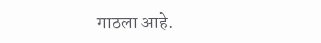गाठला आहे.